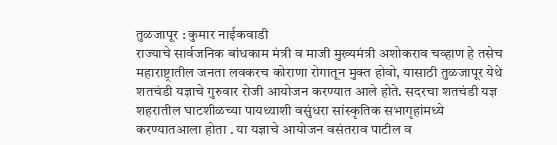तुळजापूर : कुमार नाईकवाडी
राज्याचे सार्वजनिक बांधकाम मंत्री व माजी मुख्यमंत्री अशोकराव चव्हाण हे तसेच महाराष्ट्रातील जनता लवकरच कोराणा रोगातून मुक्त होवो, यासाठी तुळजापूर येथे शतचंडी यज्ञाचे गुरुवार रोजी आयोजन करण्यात आले होते. सदरचा शतचंडी यज्ञ शहरातील घाटशीळच्या पायथ्याशी वसुंधरा सांस्कृतिक सभागृहांमध्ये करण्यातआला होता . या यज्ञाचे आयोजन वसंतराव पाटील व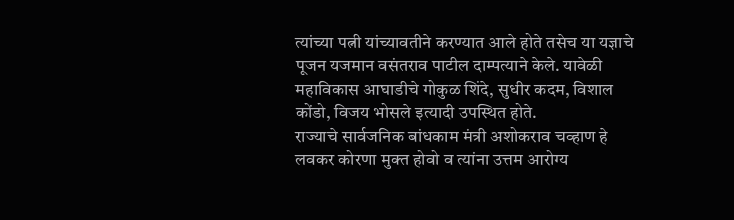त्यांच्या पत्नी यांच्यावतीने करण्यात आले होते तसेच या यज्ञाचे पूजन यजमान वसंतराव पाटील दाम्पत्याने केले. यावेळी महाविकास आघाडीचे गोकुळ शिंदे, सुधीर कदम, विशाल कोंडो, विजय भोसले इत्यादी उपस्थित होते.
राज्याचे सार्वजनिक बांधकाम मंत्री अशोकराव चव्हाण हे लवकर कोरणा मुक्त होवो व त्यांना उत्तम आरोग्य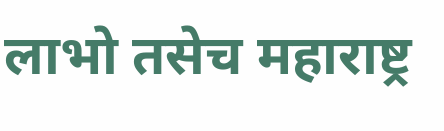लाभो तसेच महाराष्ट्र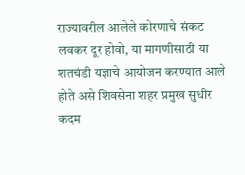राज्यावरील आलेले कोरणाचे संकट लवकर दूर होवो, या मागणीसाठी या शतचंडी यज्ञाचे आयोजन करण्यात आले होते असे शिवसेना शहर प्रमुख सुधीर कदम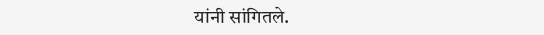यांनी सांगितले.